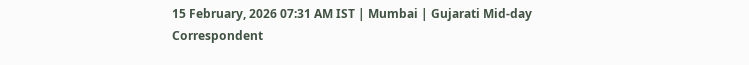15 February, 2026 07:31 AM IST | Mumbai | Gujarati Mid-day Correspondent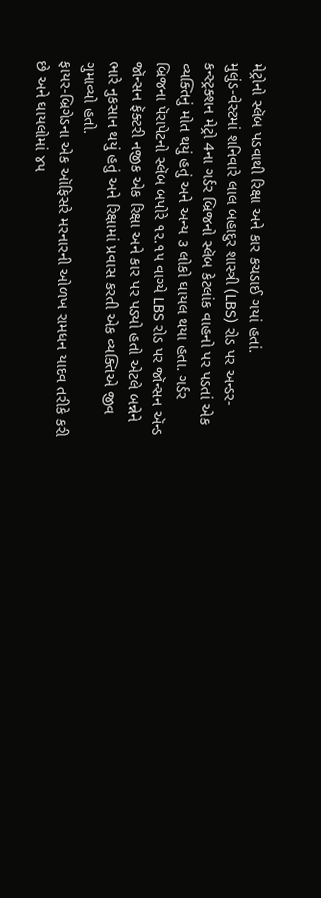મેટ્રોનો સ્લૅબ પડવાથી રિક્ષા અને કાર કચડાઈ ગયાં હતાં.
મુલુંડ-વેસ્ટમાં શનિવારે લાલ બહાદુર શાસ્ત્રી (LBS) રોડ પર અન્ડર-કન્સ્ટ્રક્શન મેટ્રો 4ના ગર્ડર બ્રિજનો સ્લૅબ કેટલાંક વાહનો પર પડતાં એક વ્યક્તિનું મોત થયું હતું અને અન્ય ૩ લોકો ઘાયલ થયા હતા. ગર્ડર બ્રિજના પૅરાપેટનો સ્લૅબ બપોરે ૧૨.૧૫ વાગ્યે LBS રોડ પર જૉન્સન ઍન્ડ જૉન્સન ફૅક્ટરી નજીક એક રિક્ષા અને કાર પર પડ્યો હતો એટલે બન્નેને ભારે નુકસાન થયું હતું અને રિક્ષામાં પ્રવાસ કરતી એક વ્યક્તિએ જીવ ગુમાવ્યો હતો.
ફાયર-બ્રિગેડના એક ઑફિસરે મરનારની ઓળખ રામધન યાદવ તરીકે કરી છે અને ઘાયલોમાં ૪૫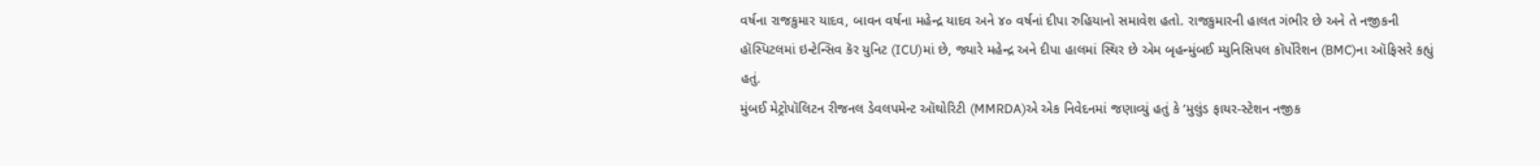વર્ષના રાજકુમાર યાદવ, બાવન વર્ષના મહેન્દ્ર યાદવ અને ૪૦ વર્ષનાં દીપા રુહિયાનો સમાવેશ હતો. રાજકુમારની હાલત ગંભીર છે અને તે નજીકની હૉસ્પિટલમાં ઇન્ટેન્સિવ કૅર યુનિટ (ICU)માં છે, જ્યારે મહેન્દ્ર અને દીપા હાલમાં સ્થિર છે એમ બૃહન્મુંબઈ મ્યુનિસિપલ કૉર્પોરેશન (BMC)ના ઑફિસરે કહ્યું હતું.
મુંબઈ મેટ્રોપૉલિટન રીજનલ ડેવલપમેન્ટ ઑથોરિટી (MMRDA)એ એક નિવેદનમાં જણાવ્યું હતું કે ‘મુલુંડ ફાયર-સ્ટેશન નજીક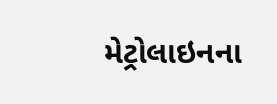મેટ્રોલાઇનના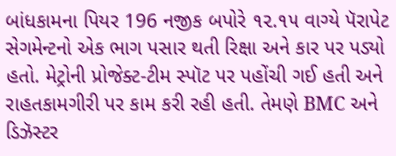બાંધકામના પિયર 196 નજીક બપોરે ૧૨.૧૫ વાગ્યે પૅરાપેટ સેગમેન્ટનો એક ભાગ પસાર થતી રિક્ષા અને કાર પર પડ્યો હતો. મેટ્રોની પ્રોજેક્ટ-ટીમ સ્પૉટ પર પહોંચી ગઈ હતી અને રાહતકામગીરી પર કામ કરી રહી હતી. તેમણે BMC અને ડિઝૅસ્ટર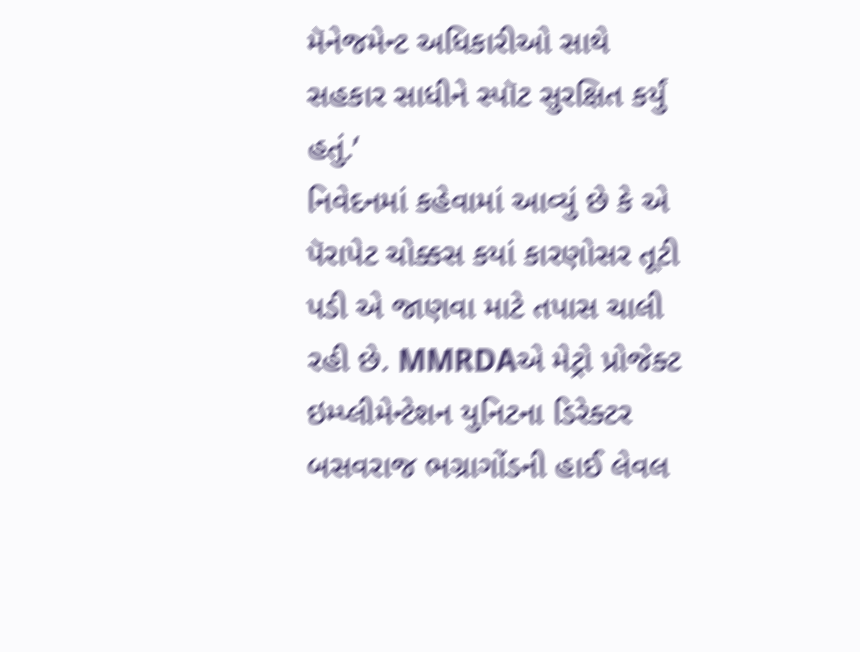મૅનેજમેન્ટ અધિકારીઓ સાથે સહકાર સાધીને સ્પૉટ સુરક્ષિત કર્યું હતું.’
નિવેદનમાં કહેવામાં આવ્યું છે કે એ પૅરાપેટ ચોક્કસ કયાં કારણોસર તૂટી પડી એ જાણવા માટે તપાસ ચાલી રહી છે. MMRDAએ મેટ્રો પ્રોજેક્ટ ઇમ્પ્લીમેન્ટેશન યુનિટના ડિરેક્ટર બસવરાજ ભગ્રાગોંડની હાઈ લેવલ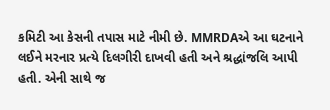કમિટી આ કેસની તપાસ માટે નીમી છે. MMRDAએ આ ઘટનાને લઈને મરનાર પ્રત્યે દિલગીરી દાખવી હતી અને શ્રદ્ધાંજલિ આપી હતી. એની સાથે જ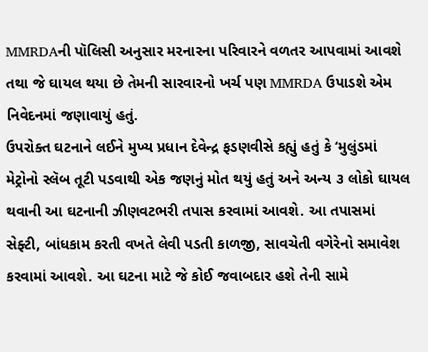MMRDAની પૉલિસી અનુસાર મરનારના પરિવારને વળતર આપવામાં આવશે તથા જે ઘાયલ થયા છે તેમની સારવારનો ખર્ચ પણ MMRDA ઉપાડશે એમ નિવેદનમાં જણાવાયું હતું.
ઉપરોક્ત ઘટનાને લઈને મુખ્ય પ્રધાન દેવેન્દ્ર ફડણવીસે કહ્યું હતું કે ‘મુલુંડમાં મેટ્રોનો સ્લૅબ તૂટી પડવાથી એક જણનું મોત થયું હતું અને અન્ય ૩ લોકો ઘાયલ થવાની આ ઘટનાની ઝીણવટભરી તપાસ કરવામાં આવશે. આ તપાસમાં સેફ્ટી, બાંધકામ કરતી વખતે લેવી પડતી કાળજી, સાવચેતી વગેરેનો સમાવેશ કરવામાં આવશે. આ ઘટના માટે જે કોઈ જવાબદાર હશે તેની સામે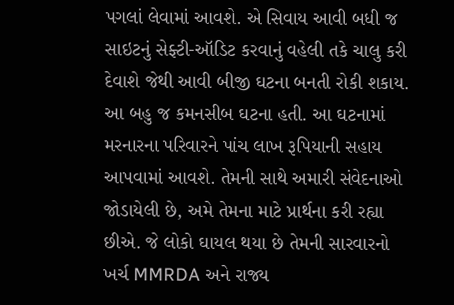પગલાં લેવામાં આવશે. એ સિવાય આવી બધી જ સાઇટનું સેફ્ટી-ઑડિટ કરવાનું વહેલી તકે ચાલુ કરી દેવાશે જેથી આવી બીજી ઘટના બનતી રોકી શકાય. આ બહુ જ કમનસીબ ઘટના હતી. આ ઘટનામાં મરનારના પરિવારને પાંચ લાખ રૂપિયાની સહાય આપવામાં આવશે. તેમની સાથે અમારી સંવેદનાઓ જોડાયેલી છે, અમે તેમના માટે પ્રાર્થના કરી રહ્યા છીએ. જે લોકો ઘાયલ થયા છે તેમની સારવારનો ખર્ચ MMRDA અને રાજ્ય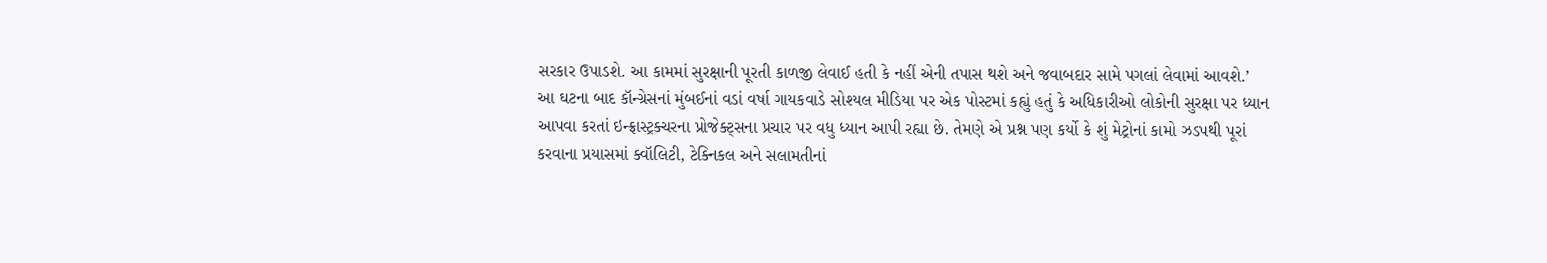સરકાર ઉપાડશે. આ કામમાં સુરક્ષાની પૂરતી કાળજી લેવાઈ હતી કે નહીં એની તપાસ થશે અને જવાબદાર સામે પગલાં લેવામાં આવશે.’
આ ઘટના બાદ કૉન્ગ્રેસનાં મુંબઈનાં વડાં વર્ષા ગાયકવાડે સોશ્યલ મીડિયા પર એક પોસ્ટમાં કહ્યું હતું કે અધિકારીઓ લોકોની સુરક્ષા પર ધ્યાન આપવા કરતાં ઇન્ફ્રાસ્ટ્રક્ચરના પ્રોજેક્ટ્સના પ્રચાર પર વધુ ધ્યાન આપી રહ્યા છે. તેમણે એ પ્રશ્ન પણ કર્યો કે શું મેટ્રોનાં કામો ઝડપથી પૂરાં કરવાના પ્રયાસમાં ક્વૉલિટી, ટેક્નિકલ અને સલામતીનાં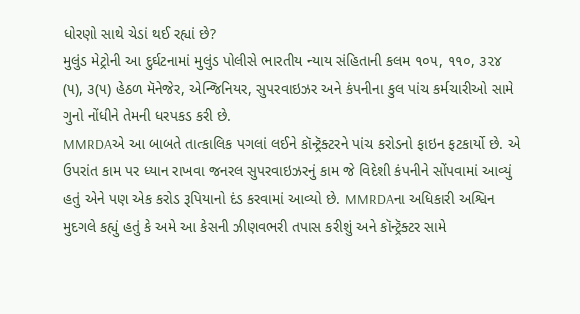ધોરણો સાથે ચેડાં થઈ રહ્યાં છે?
મુલુંડ મેટ્રોની આ દુર્ઘટનામાં મુલુંડ પોલીસે ભારતીય ન્યાય સંહિતાની કલમ ૧૦૫, ૧૧૦, ૩૨૪ (૫), ૩(૫) હેઠળ મૅનેજેર, એન્જિનિયર, સુપરવાઇઝર અને કંપનીના કુલ પાંચ કર્મચારીઓ સામે ગુનો નોંધીને તેમની ધરપકડ કરી છે.
MMRDAએ આ બાબતે તાત્કાલિક પગલાં લઈને કૉન્ટ્રૅક્ટરને પાંચ કરોડનો ફાઇન ફટકાર્યો છે. એ ઉપરાંત કામ પર ધ્યાન રાખવા જનરલ સુપરવાઇઝરનું કામ જે વિદેશી કંપનીને સોંપવામાં આવ્યું હતું એને પણ એક કરોડ રૂપિયાનો દંડ કરવામાં આવ્યો છે. MMRDAના અધિકારી અશ્વિન મુદગલે કહ્યું હતું કે અમે આ કેસની ઝીણવભરી તપાસ કરીશું અને કૉન્ટ્રૅક્ટર સામે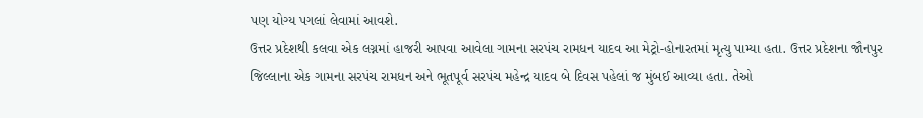પણ યોગ્ય પગલાં લેવામાં આવશે.
ઉત્તર પ્રદેશથી કલવા એક લગ્નમાં હાજરી આપવા આવેલા ગામના સરપંચ રામધન યાદવ આ મેટ્રો-હોનારતમાં મૃત્યુ પામ્યા હતા. ઉત્તર પ્રદેશના જૌનપુર જિલ્લાના એક ગામના સરપંચ રામધન અને ભૂતપૂર્વ સરપંચ મહેન્દ્ર યાદવ બે દિવસ પહેલાં જ મુંબઈ આવ્યા હતા. તેઓ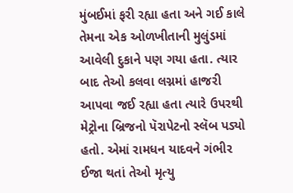મુંબઈમાં ફરી રહ્યા હતા અને ગઈ કાલે તેમના એક ઓળખીતાની મુલુંડમાં આવેલી દુકાને પણ ગયા હતા. ત્યાર બાદ તેઓ કલવા લગ્નમાં હાજરી આપવા જઈ રહ્યા હતા ત્યારે ઉપરથી મેટ્રોના બ્રિજનો પૅરાપેટનો સ્લૅબ પડ્યો હતો. એમાં રામધન યાદવને ગંભીર ઈજા થતાં તેઓ મૃત્યુ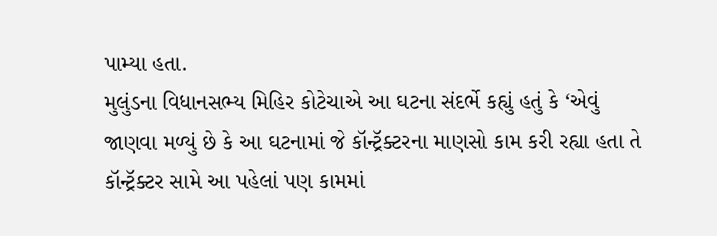પામ્યા હતા.
મુલુંડના વિધાનસભ્ય મિહિર કોટેચાએ આ ઘટના સંદર્ભે કહ્યું હતું કે ‘એવું જાણવા મળ્યું છે કે આ ઘટનામાં જે કૉન્ટ્રૅક્ટરના માણસો કામ કરી રહ્યા હતા તે કૉન્ટ્રૅક્ટર સામે આ પહેલાં પણ કામમાં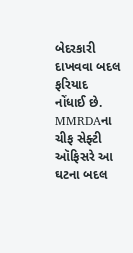બેદરકારી દાખવવા બદલ ફરિયાદ નોંધાઈ છે. MMRDAના ચીફ સેફ્ટી ઑફિસરે આ ઘટના બદલ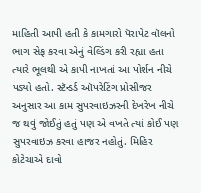માહિતી આપી હતી કે કામગારો પૅરાપેટ વૉલનો ભાગ સેફ કરવા એનું વેલ્ડિંગ કરી રહ્યા હતા ત્યારે ભૂલથી એ કાપી નાખતાં આ પોર્શન નીચે પડ્યો હતો. સ્ટૅન્ડર્ડ ઑપરેટિંગ પ્રોસીજર અનુસાર આ કામ સુપરવાઇઝરની દેખરેખ નીચે જ થવું જોઈતું હતું પણ એ વખતે ત્યાં કોઈ પણ સુપરવાઇઝ કરવા હાજર નહોતું. મિહિર કોટેચાએ દાવો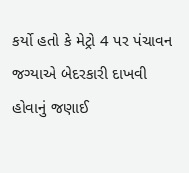કર્યો હતો કે મેટ્રો 4 પર પંચાવન જગ્યાએ બેદરકારી દાખવી હોવાનું જણાઈ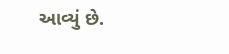આવ્યું છે.